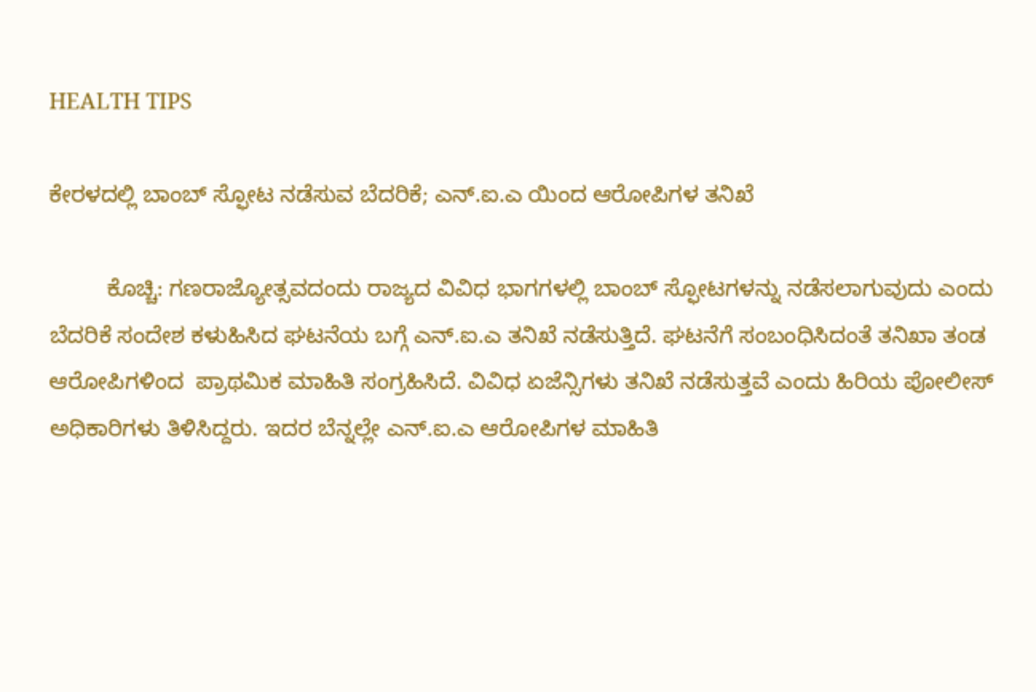HEALTH TIPS

ಕೇರಳದಲ್ಲಿ ಬಾಂಬ್ ಸ್ಫೋಟ ನಡೆಸುವ ಬೆದರಿಕೆ; ಎನ್.ಐ.ಎ ಯಿಂದ ಆರೋಪಿಗಳ ತನಿಖೆ

         ಕೊಚ್ಚಿ: ಗಣರಾಜ್ಯೋತ್ಸವದಂದು ರಾಜ್ಯದ ವಿವಿಧ ಭಾಗಗಳಲ್ಲಿ ಬಾಂಬ್ ಸ್ಫೋಟಗಳನ್ನು ನಡೆಸಲಾಗುವುದು ಎಂದು ಬೆದರಿಕೆ ಸಂದೇಶ ಕಳುಹಿಸಿದ ಘಟನೆಯ ಬಗ್ಗೆ ಎನ್.ಐ.ಎ ತನಿಖೆ ನಡೆಸುತ್ತಿದೆ. ಘಟನೆಗೆ ಸಂಬಂಧಿಸಿದಂತೆ ತನಿಖಾ ತಂಡ ಆರೋಪಿಗಳಿಂದ  ಪ್ರಾಥಮಿಕ ಮಾಹಿತಿ ಸಂಗ್ರಹಿಸಿದೆ. ವಿವಿಧ ಏಜೆನ್ಸಿಗಳು ತನಿಖೆ ನಡೆಸುತ್ತವೆ ಎಂದು ಹಿರಿಯ ಪೋಲೀಸ್ ಅಧಿಕಾರಿಗಳು ತಿಳಿಸಿದ್ದರು. ಇದರ ಬೆನ್ನಲ್ಲೇ ಎನ್.ಐ.ಎ ಆರೋಪಿಗಳ ಮಾಹಿತಿ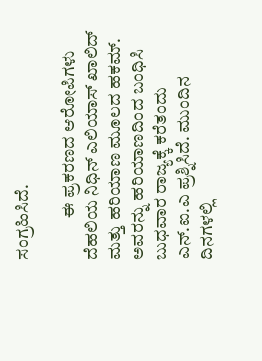ಸಂಗ್ರಹಿಸಿದೆ.

            ಈ ಪ್ರಕರಣದ ಆರೋಪಿಗಳು ದೆಹಲಿಯ ನಿಧಿನ್ ಎಲಿಯಾಸ್ ಖಾಲಿದ್ ಮತ್ತು ಹರಿಯಾಣ ಮೂಲದ ಹಕಮ್. ಅವರನ್ನು ಹರಿಯಾಣದಿಂದ ಬಂಧಿಸಿ ಬುಧವಾರ ರಾಜ್ಯಕ್ಕೆ ಕರೆತಂದು ಎನ್.ಐ.ಎ ಪ್ರಶ್ನಿಸಿದೆ. ಮುಂದಿನ ದಿನಗಳಲ್ಲಿ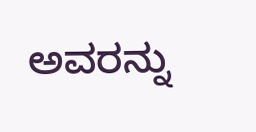ಅವರನ್ನು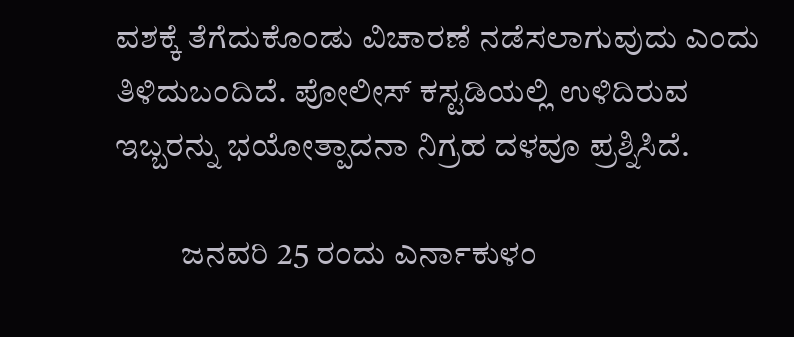ವಶಕ್ಕೆ ತೆಗೆದುಕೊಂಡು ವಿಚಾರಣೆ ನಡೆಸಲಾಗುವುದು ಎಂದು ತಿಳಿದುಬಂದಿದೆ. ಪೋಲೀಸ್ ಕಸ್ಟಡಿಯಲ್ಲಿ ಉಳಿದಿರುವ ಇಬ್ಬರನ್ನು ಭಯೋತ್ಪಾದನಾ ನಿಗ್ರಹ ದಳವೂ ಪ್ರಶ್ನಿಸಿದೆ.

          ಜನವರಿ 25 ರಂದು ಎರ್ನಾಕುಳಂ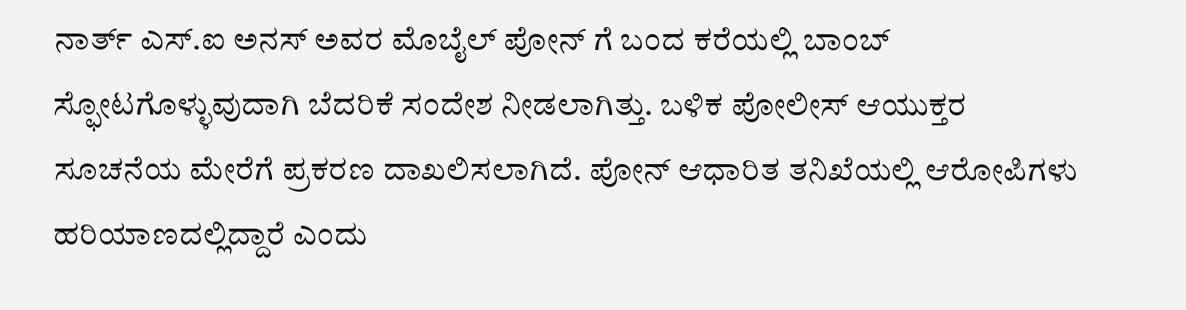ನಾರ್ತ್ ಎಸ್.ಐ ಅನಸ್ ಅವರ ಮೊಬೈಲ್ ಪೋನ್ ಗೆ ಬಂದ ಕರೆಯಲ್ಲಿ ಬಾಂಬ್ ಸ್ಫೋಟಗೊಳ್ಳುವುದಾಗಿ ಬೆದರಿಕೆ ಸಂದೇಶ ನೀಡಲಾಗಿತ್ತು. ಬಳಿಕ ಪೋಲೀಸ್ ಆಯುಕ್ತರ ಸೂಚನೆಯ ಮೇರೆಗೆ ಪ್ರಕರಣ ದಾಖಲಿಸಲಾಗಿದೆ. ಪೋನ್ ಆಧಾರಿತ ತನಿಖೆಯಲ್ಲಿ ಆರೋಪಿಗಳು ಹರಿಯಾಣದಲ್ಲಿದ್ದಾರೆ ಎಂದು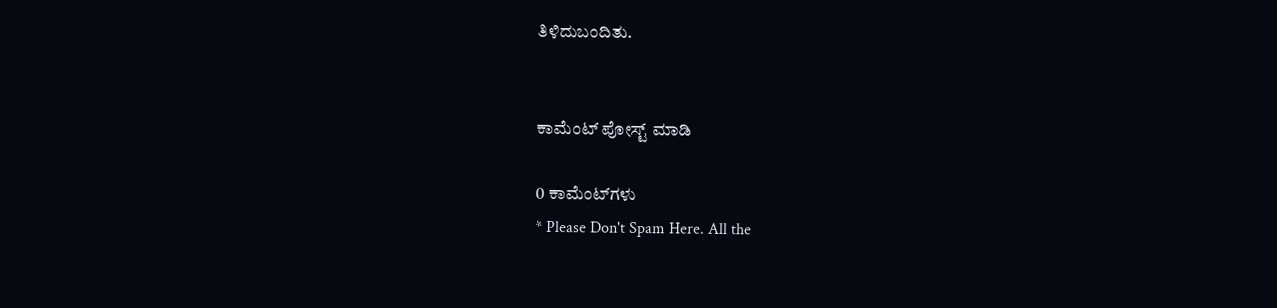ತಿಳಿದುಬಂದಿತು.


ಕಾಮೆಂಟ್‌‌ ಪೋಸ್ಟ್‌ ಮಾಡಿ

0 ಕಾಮೆಂಟ್‌ಗಳು
* Please Don't Spam Here. All the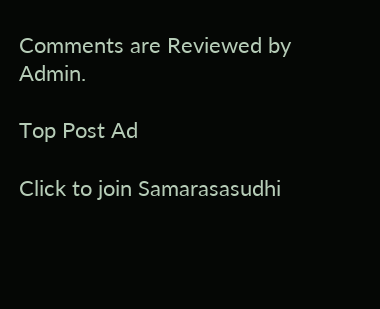Comments are Reviewed by Admin.

Top Post Ad

Click to join Samarasasudhi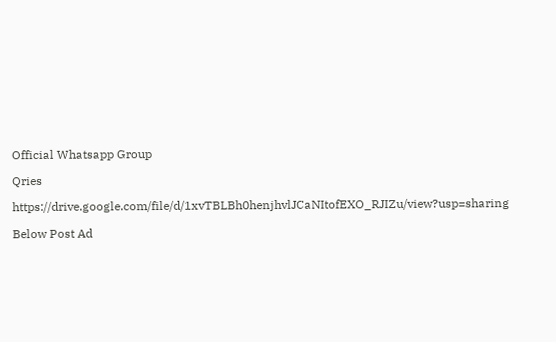Official Whatsapp Group

Qries

https://drive.google.com/file/d/1xvTBLBh0henjhvlJCaNItofEXO_RJIZu/view?usp=sharing

Below Post Ad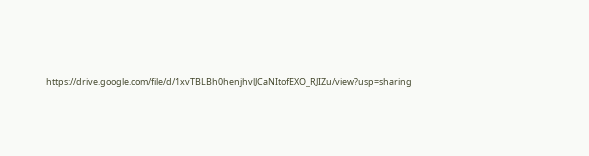https://drive.google.com/file/d/1xvTBLBh0henjhvlJCaNItofEXO_RJIZu/view?usp=sharing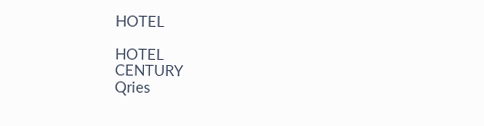HOTEL

HOTEL
CENTURY
Qries